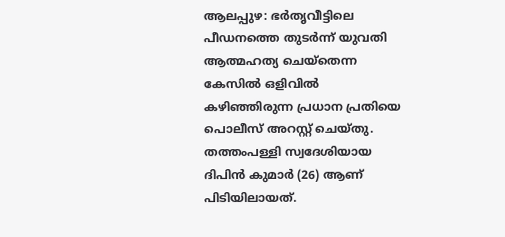ആലപ്പുഴ: ഭർതൃവീട്ടിലെ പീഡനത്തെ തുടർന്ന് യുവതി ആത്മഹത്യ ചെയ്തെന്ന കേസിൽ ഒളിവിൽ കഴിഞ്ഞിരുന്ന പ്രധാന പ്രതിയെ പൊലീസ് അറസ്റ്റ് ചെയ്തു. തത്തംപള്ളി സ്വദേശിയായ ദിപിൻ കുമാർ (26) ആണ് പിടിയിലായത്.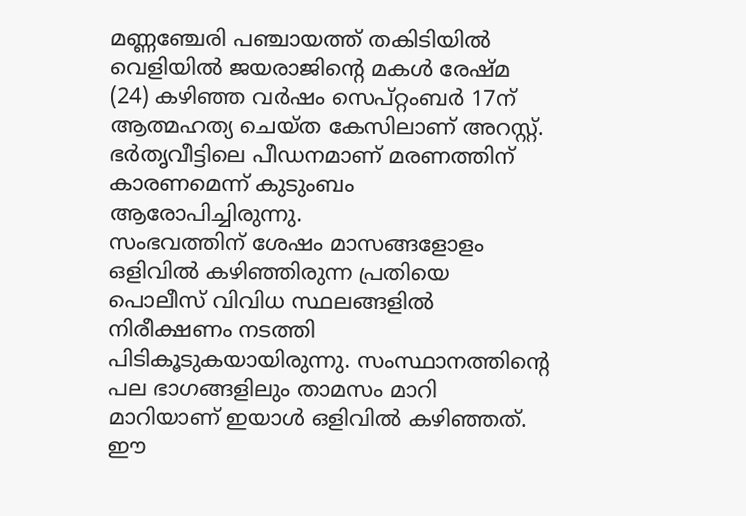മണ്ണഞ്ചേരി പഞ്ചായത്ത് തകിടിയിൽ വെളിയിൽ ജയരാജിന്റെ മകൾ രേഷ്മ (24) കഴിഞ്ഞ വർഷം സെപ്റ്റംബർ 17ന് ആത്മഹത്യ ചെയ്ത കേസിലാണ് അറസ്റ്റ്. ഭർതൃവീട്ടിലെ പീഡനമാണ് മരണത്തിന് കാരണമെന്ന് കുടുംബം ആരോപിച്ചിരുന്നു.
സംഭവത്തിന് ശേഷം മാസങ്ങളോളം ഒളിവിൽ കഴിഞ്ഞിരുന്ന പ്രതിയെ പൊലീസ് വിവിധ സ്ഥലങ്ങളിൽ നിരീക്ഷണം നടത്തി പിടികൂടുകയായിരുന്നു. സംസ്ഥാനത്തിന്റെ പല ഭാഗങ്ങളിലും താമസം മാറി മാറിയാണ് ഇയാൾ ഒളിവിൽ കഴിഞ്ഞത്. ഈ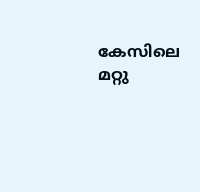കേസിലെ മറ്റു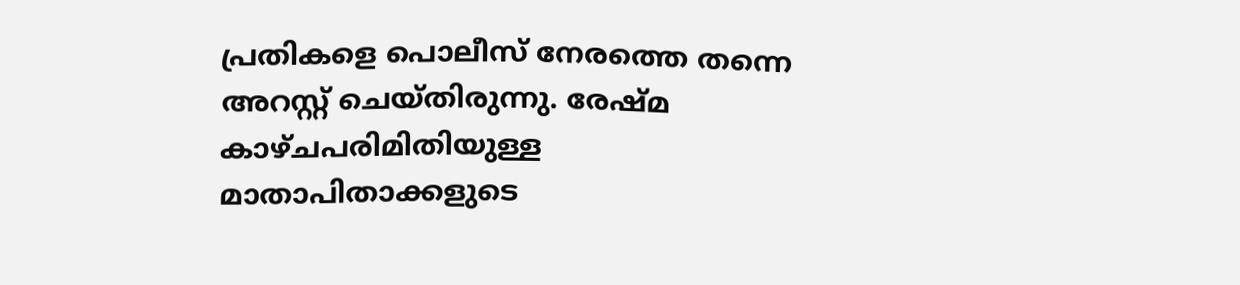പ്രതികളെ പൊലീസ് നേരത്തെ തന്നെ അറസ്റ്റ് ചെയ്തിരുന്നു. രേഷ്മ കാഴ്ചപരിമിതിയുള്ള മാതാപിതാക്കളുടെ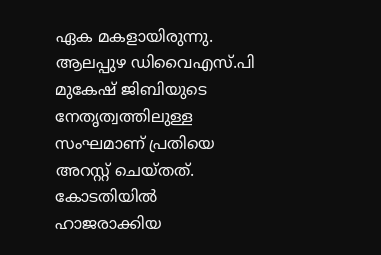ഏക മകളായിരുന്നു. ആലപ്പുഴ ഡിവൈഎസ്.പി മുകേഷ് ജിബിയുടെ നേതൃത്വത്തിലുള്ള സംഘമാണ് പ്രതിയെ അറസ്റ്റ് ചെയ്തത്. കോടതിയിൽ ഹാജരാക്കിയ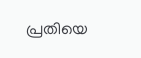പ്രതിയെ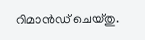റിമാൻഡ് ചെയ്തു.